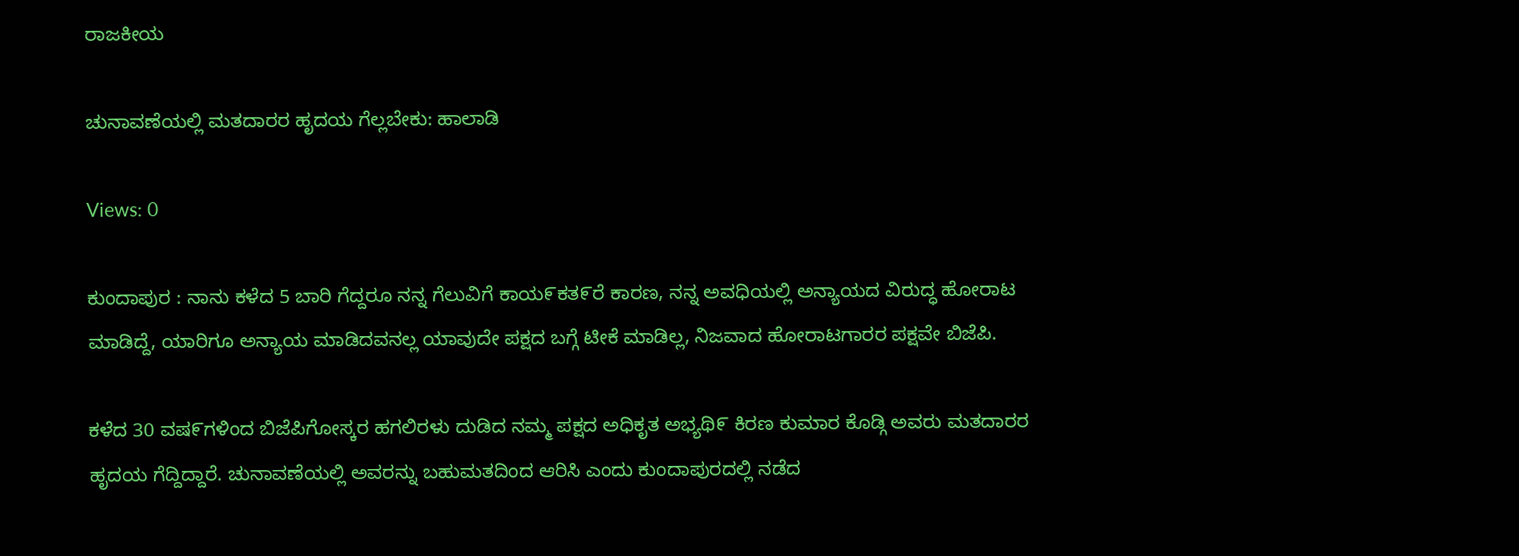ರಾಜಕೀಯ

ಚುನಾವಣೆಯಲ್ಲಿ ಮತದಾರರ ಹೃದಯ ಗೆಲ್ಲಬೇಕು: ಹಾಲಾಡಿ

Views: 0

ಕುಂದಾಪುರ : ನಾನು ಕಳೆದ 5 ಬಾರಿ ಗೆದ್ದರೂ ನನ್ನ ಗೆಲುವಿಗೆ ಕಾಯ೯ಕತ೯ರೆ ಕಾರಣ, ನನ್ನ ಅವಧಿಯಲ್ಲಿ ಅನ್ಯಾಯದ ವಿರುದ್ಧ ಹೋರಾಟ ಮಾಡಿದ್ದೆ, ಯಾರಿಗೂ ಅನ್ಯಾಯ ಮಾಡಿದವನಲ್ಲ ಯಾವುದೇ ಪಕ್ಷದ ಬಗ್ಗೆ ಟೀಕೆ ಮಾಡಿಲ್ಲ, ನಿಜವಾದ ಹೋರಾಟಗಾರರ ಪಕ್ಷವೇ ಬಿಜೆಪಿ.

ಕಳೆದ 30 ವಷ೯ಗಳಿಂದ ಬಿಜೆಪಿಗೋಸ್ಕರ ಹಗಲಿರಳು ದುಡಿದ ನಮ್ಮ ಪಕ್ಷದ ಅಧಿಕೃತ ಅಭ್ಯಥಿ೯ ಕಿರಣ ಕುಮಾರ ಕೊಡ್ಗಿ ಅವರು ಮತದಾರರ ಹೃದಯ ಗೆದ್ದಿದ್ದಾರೆ. ಚುನಾವಣೆಯಲ್ಲಿ ಅವರನ್ನು ಬಹುಮತದಿಂದ ಆರಿಸಿ ಎಂದು ಕುಂದಾಪುರದಲ್ಲಿ ನಡೆದ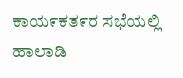ಕಾಯ೯ಕತ೯ರ ಸಭೆಯಲ್ಲಿ ಹಾಲಾಡಿ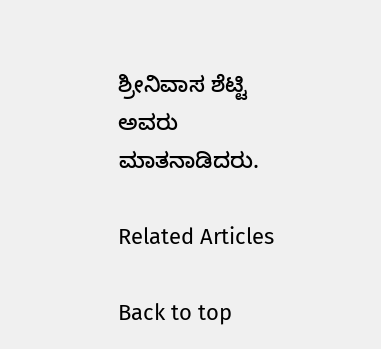ಶ್ರೀನಿವಾಸ ಶೆಟ್ಟಿ ಅವರು ಮಾತನಾಡಿದರು.

Related Articles

Back to top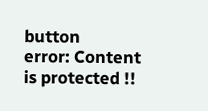button
error: Content is protected !!